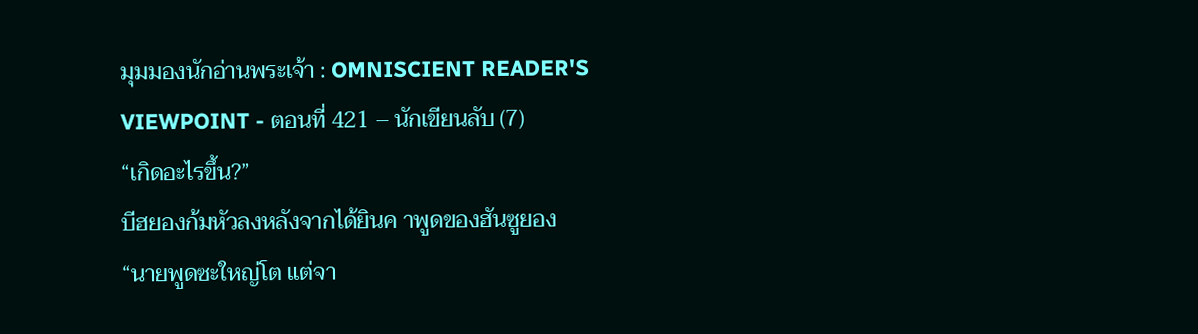มุมมองนักอ่านพระเจ้า : OMNISCIENT READER'S VIEWPOINT - ตอนที่ 421 – นักเขียนลับ (7)
“เกิดอะไรขึ้น?”
บีฮยองก้มหัวลงหลังจากได้ยินค าพูดของฮันซูยอง
“นายพูดซะใหญ่โต แต่จา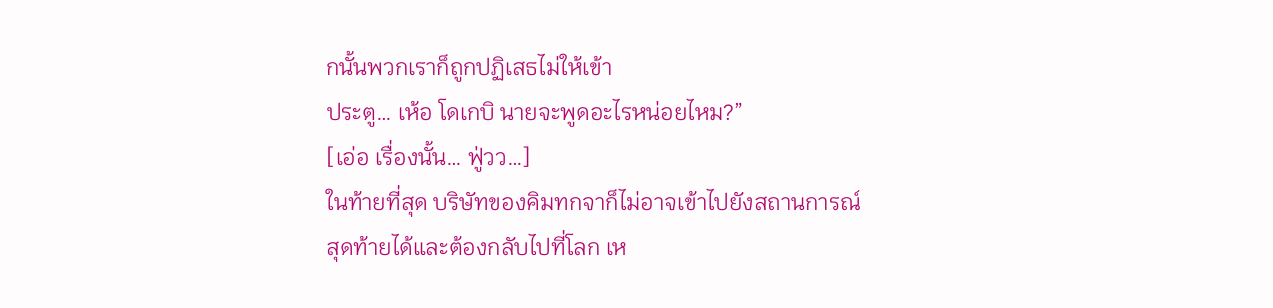กนั้นพวกเราก็ถูกปฏิเสธไม่ให้เข้า
ประตู… เห้อ โดเกบิ นายจะพูดอะไรหน่อยไหม?”
[เอ่อ เรื่องนั้น… ฟู่วว…]
ในท้ายที่สุด บริษัทของคิมทกจาก็ไม่อาจเข้าไปยังสถานการณ์
สุดท้ายได้และต้องกลับไปที่โลก เห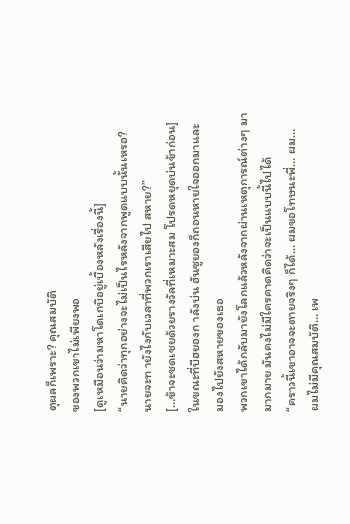ตุผลก็เพราะ? คุณสมบัติ
ของพวกเขาไม่เพียงพอ
[ดูเหมือนว่ามหาโดเกบิอยู่เบื้องหลังเรื่องนี้]
“นายคิดว่าทุกอย่างจะไม่เป็นไรหลังจากพูดแบบนั้นเหรอ?
นายจะท ายังไงกับเวลาที่พวกเราเสียไป สหาย?”
[…ข้าจะชดเชยด้วยรางวัลที่เหมาะสม โปรดหยุดบ่นข้าก่อน]
ในขณะที่บีฮยองก าลังบ่น ฮันซูยองก็ถอนหายใจออกมาและ
มองไปยังสหายของเธอ
พวกเขาได้กลับมายังโลกแล้วหลังจากผ่านเหตุการณ์ต่างๆ มา
มากมาย มันคงไม่มีใครคาดคิดว่าจะเป็นแบบนี้ไปได้
“คราวนี้เขาอาจจะตายจริงๆ ก็ได้… ผมขอโทษนะพี่… ผม…
ผมไม่มีคุณสมบัติ… เพ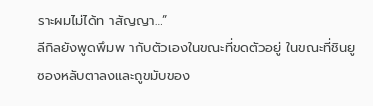ราะผมไม่ได้ท าสัญญา…”
ลีกิลยังพูดพึมพ ากับตัวเองในขณะที่ขดตัวอยู่ ในขณะที่ชินยู
ซองหลับตาลงและถูขมับของ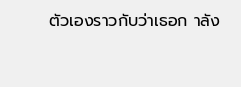ตัวเองราวกับว่าเธอก าลัง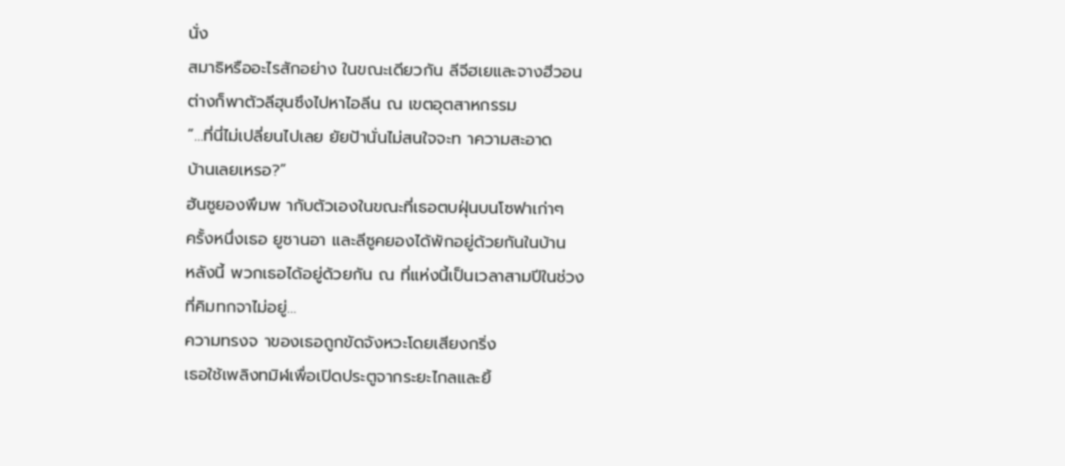นั่ง
สมาธิหรืออะไรสักอย่าง ในขณะเดียวกัน ลีจีฮเยและจางฮีวอน
ต่างก็พาตัวลีฮุนซึงไปหาไอลีน ณ เขตอุตสาหกรรม
“…ที่นี่ไม่เปลี่ยนไปเลย ยัยป้านั่นไม่สนใจจะท าความสะอาด
บ้านเลยเหรอ?”
ฮันซูยองพึมพ ากับตัวเองในขณะที่เธอตบฝุ่นบนโซฟาเก่าๆ
ครั้งหนึ่งเธอ ยูซานอา และลีซูคยองได้พักอยู่ด้วยกันในบ้าน
หลังนี้ พวกเธอได้อยู่ด้วยกัน ณ ที่แห่งนี้เป็นเวลาสามปีในช่วง
ที่คิมทกจาไม่อยู่…
ความทรงจ าของเธอถูกขัดจังหวะโดยเสียงกริ่ง
เธอใช้เพลิงทมิฬเพื่อเปิดประตูจากระยะไกลและยิ้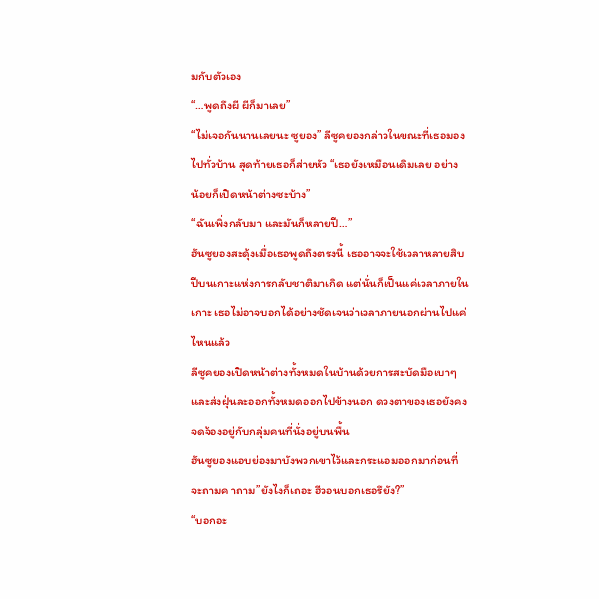มกับตัวเอง
“…พูดถึงผี ผีก็มาเลย”
“ไม่เจอกันนานเลยนะ ซูยอง” ลีซูคยองกล่าวในขณะที่เธอมอง
ไปทั่วบ้าน สุดท้ายเธอก็ส่ายหัว “เธอยังเหมือนเดิมเลย อย่าง
น้อยก็เปิดหน้าต่างซะบ้าง”
“ฉันเพิ่งกลับมา และมันก็หลายปี…”
ฮันซูยองสะดุ้งเมื่อเธอพูดถึงตรงนี้ เธออาจจะใช้เวลาหลายสิบ
ปีบนเกาะแห่งการกลับชาติมาเกิด แต่นั่นก็เป็นแค่เวลาภายใน
เกาะ เธอไม่อาจบอกได้อย่างชัดเจนว่าเวลาภายนอกผ่านไปแค่
ไหนแล้ว
ลีซูคยองเปิดหน้าต่างทั้งหมดในบ้านด้วยการสะบัดมือเบาๆ
และส่งฝุ่นละออกทั้งหมดออกไปข้างนอก ดวงตาของเธอยังคง
จดจ้องอยู่กับกลุ่มคนที่นั่งอยู่บนพื้น
ฮันซูยองแอบย่องมาบังพวกเขาไว้และกระแอมออกมาก่อนที่
จะถามค าถาม”ยังไงก็เถอะ ฮีวอนบอกเธอรึยัง?”
“บอกอะ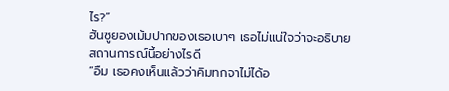ไร?”
ฮันซูยองเม้มปากของเธอเบาๆ เธอไม่แน่ใจว่าจะอธิบาย
สถานการณ์นี้อย่างไรดี
“อืม เธอคงเห็นแล้วว่าคิมทกจาไม่ได้อ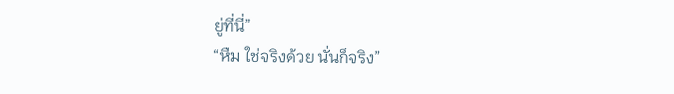ยู่ที่นี่”
“หืม ใช่จริงด้วย นั่นก็จริง”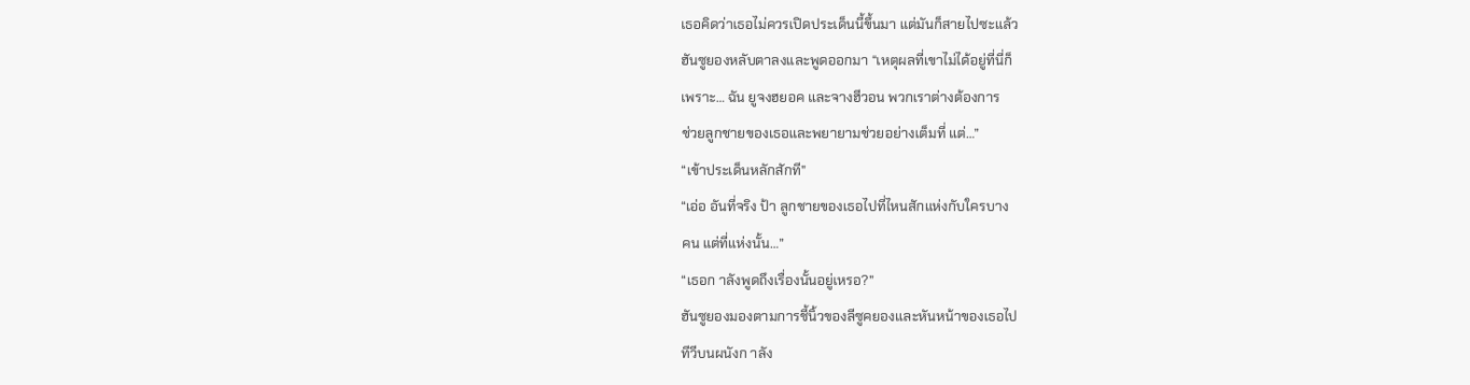เธอคิดว่าเธอไม่ควรเปิดประเด็นนี้ขึ้นมา แต่มันก็สายไปซะแล้ว
ฮันซูยองหลับตาลงและพูดออกมา “เหตุผลที่เขาไม่ได้อยู่ที่นี่ก็
เพราะ… ฉัน ยูจงฮยอค และจางฮีวอน พวกเราต่างต้องการ
ช่วยลูกชายของเธอและพยายามช่วยอย่างเต็มที่ แต่…”
“เข้าประเด็นหลักสักที”
“เอ่อ อันที่จริง ป้า ลูกชายของเธอไปที่ไหนสักแห่งกับใครบาง
คน แต่ที่แห่งนั้น…”
“เธอก าลังพูดถึงเรื่องนั้นอยู่เหรอ?”
ฮันซูยองมองตามการชี้นิ้วของลีซูคยองและหันหน้าของเธอไป
ทีวีบนผนังก าลัง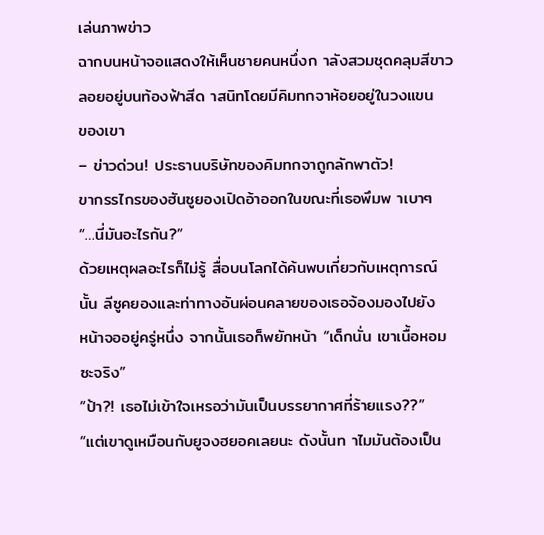เล่นภาพข่าว
ฉากบนหน้าจอแสดงให้เห็นชายคนหนึ่งก าลังสวมชุดคลุมสีขาว
ลอยอยู่บนท้องฟ้าสีด าสนิทโดยมีคิมทกจาห้อยอยู่ในวงแขน
ของเขา
– ข่าวด่วน! ประธานบริษัทของคิมทกจาถูกลักพาตัว!
ขากรรไกรของฮันซูยองเปิดอ้าออกในขณะที่เธอพึมพ าเบาๆ
“…นี่มันอะไรกัน?”
ด้วยเหตุผลอะไรก็ไม่รู้ สื่อบนโลกได้ค้นพบเกี่ยวกับเหตุการณ์
นั้น ลีซูคยองและท่าทางอันผ่อนคลายของเธอจ้องมองไปยัง
หน้าจออยู่ครู่หนึ่ง จากนั้นเธอก็พยักหน้า “เด็กนั่น เขาเนื้อหอม
ซะจริง”
“ป้า?! เธอไม่เข้าใจเหรอว่ามันเป็นบรรยากาศที่ร้ายแรง??”
“แต่เขาดูเหมือนกับยูจงฮยอคเลยนะ ดังนั้นท าไมมันต้องเป็น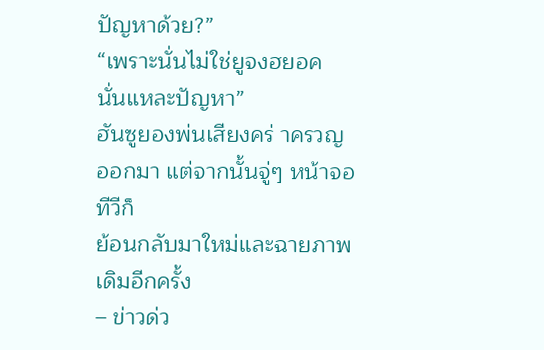ปัญหาด้วย?”
“เพราะนั่นไม่ใช่ยูจงฮยอค นั่นแหละปัญหา”
ฮันซูยองพ่นเสียงคร่ าครวญออกมา แต่จากนั้นจู่ๆ หน้าจอทีวีก็
ย้อนกลับมาใหม่และฉายภาพเดิมอีกครั้ง
– ข่าวด่ว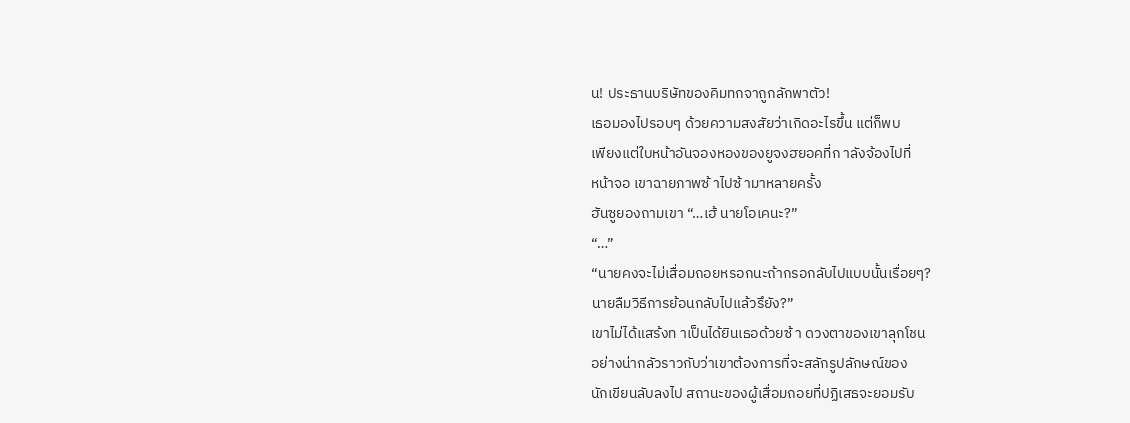น! ประธานบริษัทของคิมทกจาถูกลักพาตัว!
เธอมองไปรอบๆ ด้วยความสงสัยว่าเกิดอะไรขึ้น แต่ก็พบ
เพียงแต่ใบหน้าอันจองหองของยูจงฮยอคที่ก าลังจ้องไปที่
หน้าจอ เขาฉายภาพซ้ าไปซ้ ามาหลายครั้ง
ฮันซูยองถามเขา “…เฮ้ นายโอเคนะ?”
“…”
“นายคงจะไม่เสื่อมถอยหรอกนะถ้ากรอกลับไปแบบนั้นเรื่อยๆ?
นายลืมวิธีการย้อนกลับไปแล้วรึยัง?”
เขาไม่ได้แสร้งท าเป็นได้ยินเธอด้วยซ้ า ดวงตาของเขาลุกโชน
อย่างน่ากลัวราวกับว่าเขาต้องการที่จะสลักรูปลักษณ์ของ
นักเขียนลับลงไป สถานะของผู้เสื่อมถอยที่ปฏิเสธจะยอมรับ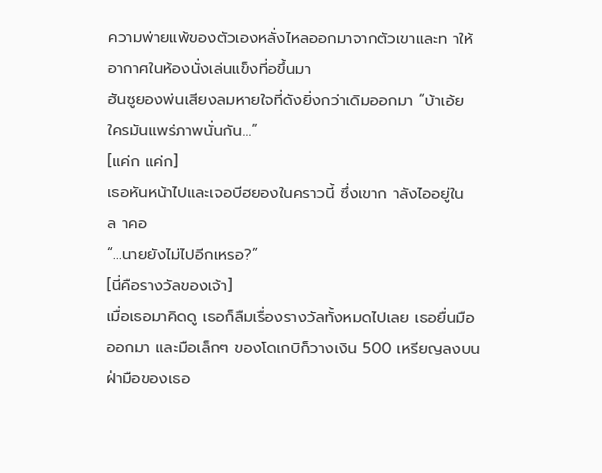ความพ่ายแพ้ของตัวเองหลั่งไหลออกมาจากตัวเขาและท าให้
อากาศในห้องนั่งเล่นแข็งที่อขึ้นมา
ฮันซูยองพ่นเสียงลมหายใจที่ดังยิ่งกว่าเดิมออกมา “บ้าเอ้ย
ใครมันแพร่ภาพนั่นกัน…”
[แค่ก แค่ก]
เธอหันหน้าไปและเจอบีฮยองในคราวนี้ ซึ่งเขาก าลังไออยู่ใน
ล าคอ
“…นายยังไม่ไปอีกเหรอ?”
[นี่คือรางวัลของเจ้า]
เมื่อเธอมาคิดดู เธอก็ลืมเรื่องรางวัลทั้งหมดไปเลย เธอยื่นมือ
ออกมา และมือเล็กๆ ของโดเกบิก็วางเงิน 500 เหรียญลงบน
ฝ่ามือของเธอ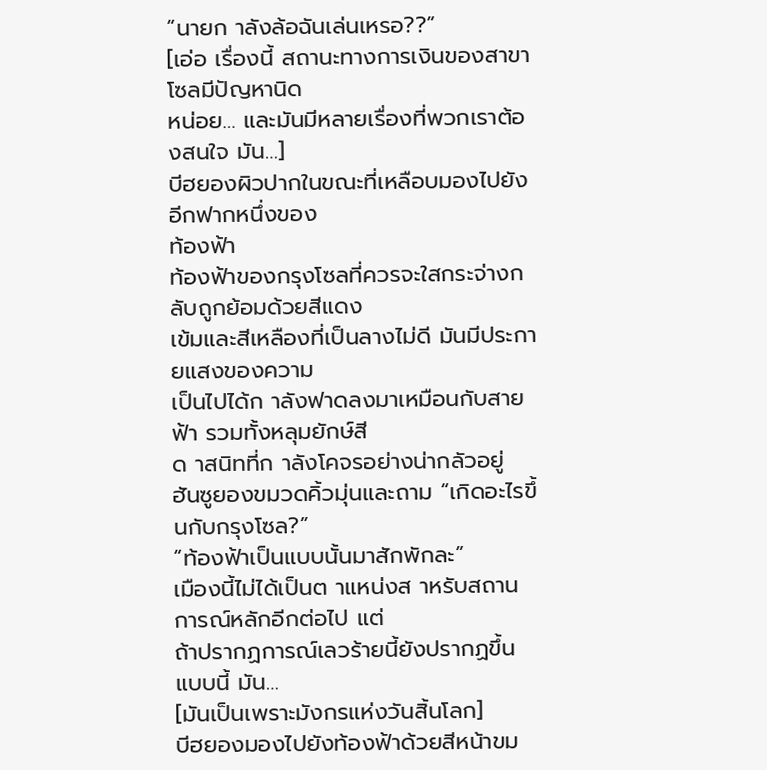“นายก าลังล้อฉันเล่นเหรอ??”
[เอ่อ เรื่องนี้ สถานะทางการเงินของสาขาโซลมีปัญหานิด
หน่อย… และมันมีหลายเรื่องที่พวกเราต้องสนใจ มัน…]
บีฮยองผิวปากในขณะที่เหลือบมองไปยังอีกฟากหนึ่งของ
ท้องฟ้า
ท้องฟ้าของกรุงโซลที่ควรจะใสกระจ่างกลับถูกย้อมด้วยสีแดง
เข้มและสีเหลืองที่เป็นลางไม่ดี มันมีประกายแสงของความ
เป็นไปได้ก าลังฟาดลงมาเหมือนกับสายฟ้า รวมทั้งหลุมยักษ์สี
ด าสนิทที่ก าลังโคจรอย่างน่ากลัวอยู่
ฮันซูยองขมวดคิ้วมุ่นและถาม “เกิดอะไรขึ้นกับกรุงโซล?”
“ท้องฟ้าเป็นแบบนั้นมาสักพักละ”
เมืองนี้ไม่ได้เป็นต าแหน่งส าหรับสถานการณ์หลักอีกต่อไป แต่
ถ้าปรากฏการณ์เลวร้ายนี้ยังปรากฏขึ้นแบบนี้ มัน…
[มันเป็นเพราะมังกรแห่งวันสิ้นโลก]
บีฮยองมองไปยังท้องฟ้าด้วยสีหน้าขม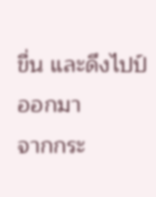ขื่น และดึงไปป์ออกมา
จากกระ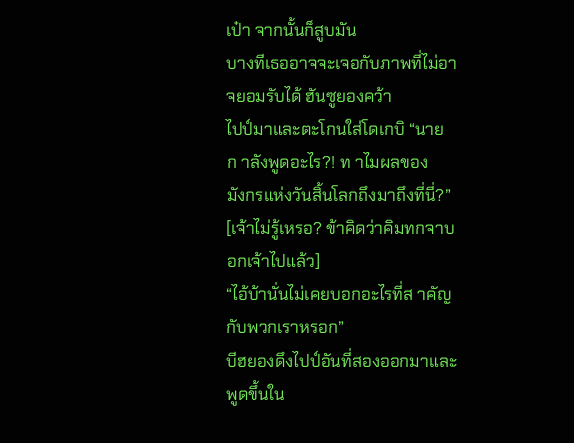เป๋า จากนั้นก็สูบมัน
บางทีเธออาจจะเจอกับภาพที่ไม่อาจยอมรับได้ ฮันซูยองคว้า
ไปป์มาและตะโกนใส่โดเกบิ “นายก าลังพูดอะไร?! ท าไมผลของ
มังกรแห่งวันสิ้นโลกถึงมาถึงที่นี่?”
[เจ้าไม่รู้เหรอ? ข้าคิดว่าคิมทกจาบอกเจ้าไปแล้ว]
“ไอ้บ้านั่นไม่เคยบอกอะไรที่ส าคัญกับพวกเราหรอก”
บีฮยองดึงไปป์อันที่สองออกมาและพูดขึ้นใน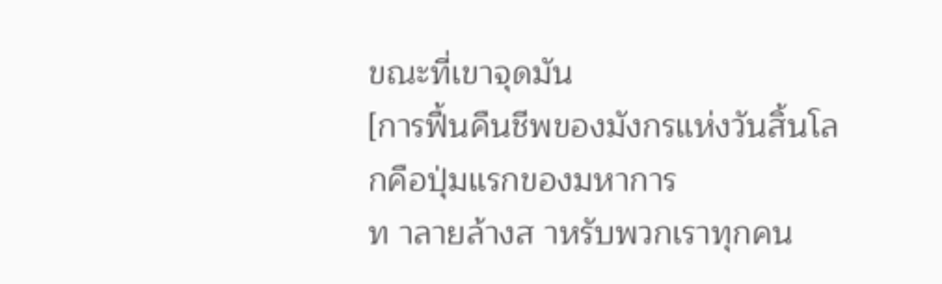ขณะที่เขาจุดมัน
[การฟื้นคืนชีพของมังกรแห่งวันสิ้นโลกคือปุ่มแรกของมหาการ
ท าลายล้างส าหรับพวกเราทุกคน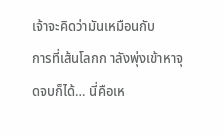เจ้าจะคิดว่ามันเหมือนกับ
การที่เส้นโลกก าลังพุ่งเข้าหาจุดจบก็ได้… นี่คือเห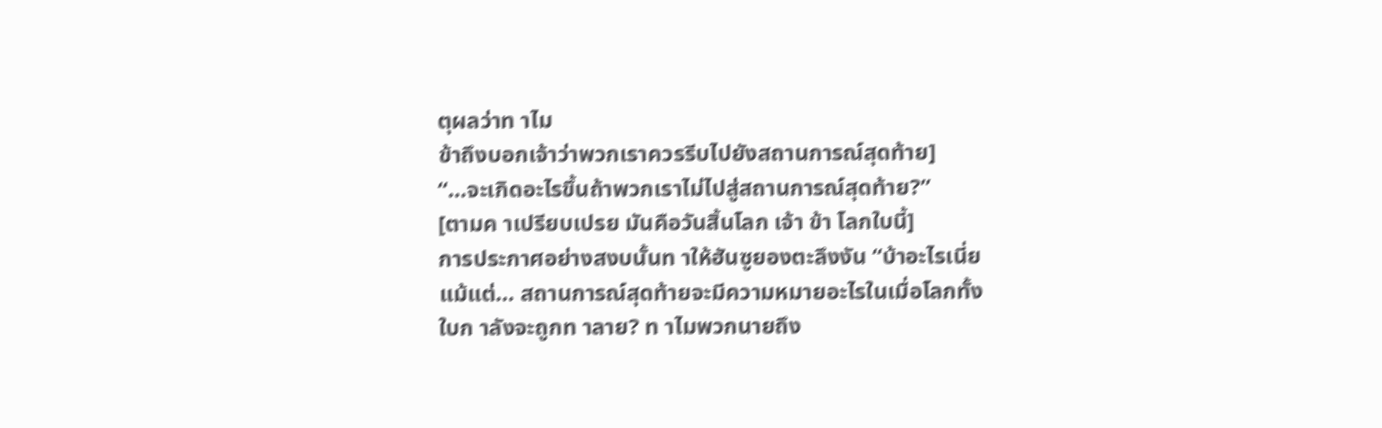ตุผลว่าท าไม
ข้าถึงบอกเจ้าว่าพวกเราควรรีบไปยังสถานการณ์สุดท้าย]
“…จะเกิดอะไรขึ้นถ้าพวกเราไม่ไปสู่สถานการณ์สุดท้าย?”
[ตามค าเปรียบเปรย มันคือวันสิ้นโลก เจ้า ข้า โลกใบนี้]
การประกาศอย่างสงบนั้นท าให้ฮันซูยองตะลึงงัน “บ้าอะไรเนี่ย
แม้แต่… สถานการณ์สุดท้ายจะมีความหมายอะไรในเมื่อโลกทั้ง
ใบก าลังจะถูกท าลาย? ท าไมพวกนายถึง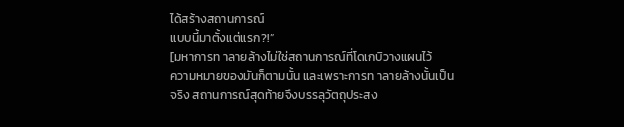ได้สร้างสถานการณ์
แบบนี้มาตั้งแต่แรก?!”
[มหาการท าลายล้างไม่ใช่สถานการณ์ที่โดเกบิวางแผนไว้
ความหมายของมันก็ตามนั้น และเพราะการท าลายล้างนั้นเป็น
จริง สถานการณ์สุดท้ายจึงบรรลุวัตถุประสง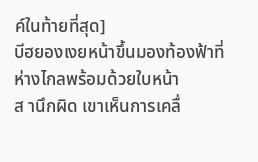ค์ในท้ายที่สุด]
บีฮยองเงยหน้าขึ้นมองท้องฟ้าที่ห่างไกลพร้อมด้วยใบหน้า
ส านึกผิด เขาเห็นการเคลื่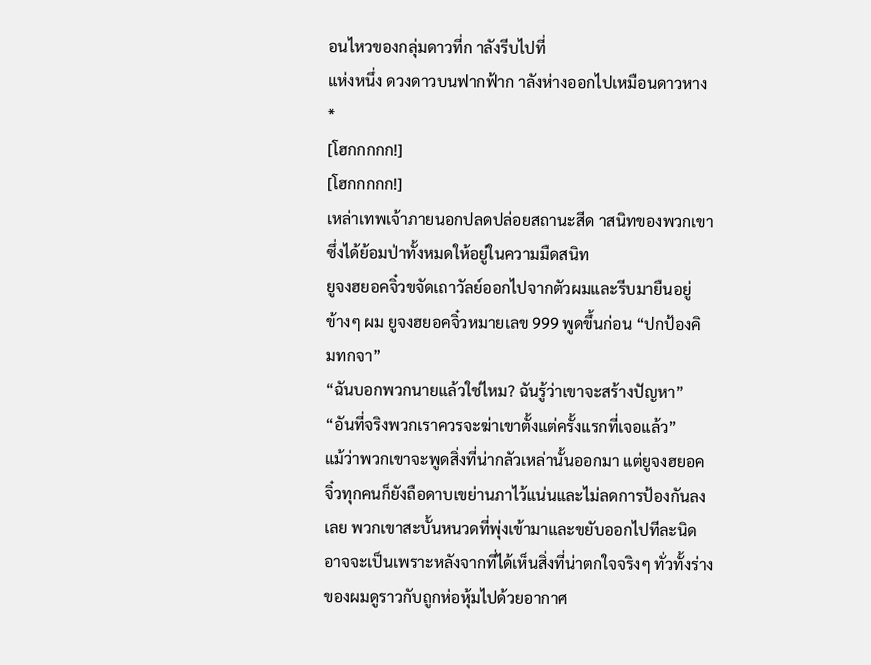อนไหวของกลุ่มดาวที่ก าลังรีบไปที่
แห่งหนึ่ง ดวงดาวบนฟากฟ้าก าลังห่างออกไปเหมือนดาวหาง
*
[โฮกกกกก!]
[โฮกกกกก!]
เหล่าเทพเจ้าภายนอกปลดปล่อยสถานะสีด าสนิทของพวกเขา
ซึ่งได้ย้อมป่าทั้งหมดให้อยู่ในความมืดสนิท
ยูจงฮยอคจิ๋วขจัดเถาวัลย์ออกไปจากตัวผมและรีบมายืนอยู่
ข้างๆ ผม ยูจงฮยอคจิ๋วหมายเลข 999 พูดขึ้นก่อน “ปกป้องคิ
มทกจา”
“ฉันบอกพวกนายแล้วใช่ไหม? ฉันรู้ว่าเขาจะสร้างปัญหา”
“อันที่จริงพวกเราควรจะฆ่าเขาตั้งแต่ครั้งแรกที่เจอแล้ว”
แม้ว่าพวกเขาจะพูดสิ่งที่น่ากลัวเหล่านั้นออกมา แต่ยูจงฮยอค
จิ๋วทุกคนก็ยังถือดาบเขย่านภาไว้แน่นและไม่ลดการป้องกันลง
เลย พวกเขาสะบั้นหนวดที่พุ่งเข้ามาและขยับออกไปทีละนิด
อาจจะเป็นเพราะหลังจากที่ได้เห็นสิ่งที่น่าตกใจจริงๆ ทั่วทั้งร่าง
ของผมดูราวกับถูกห่อหุ้มไปด้วยอากาศ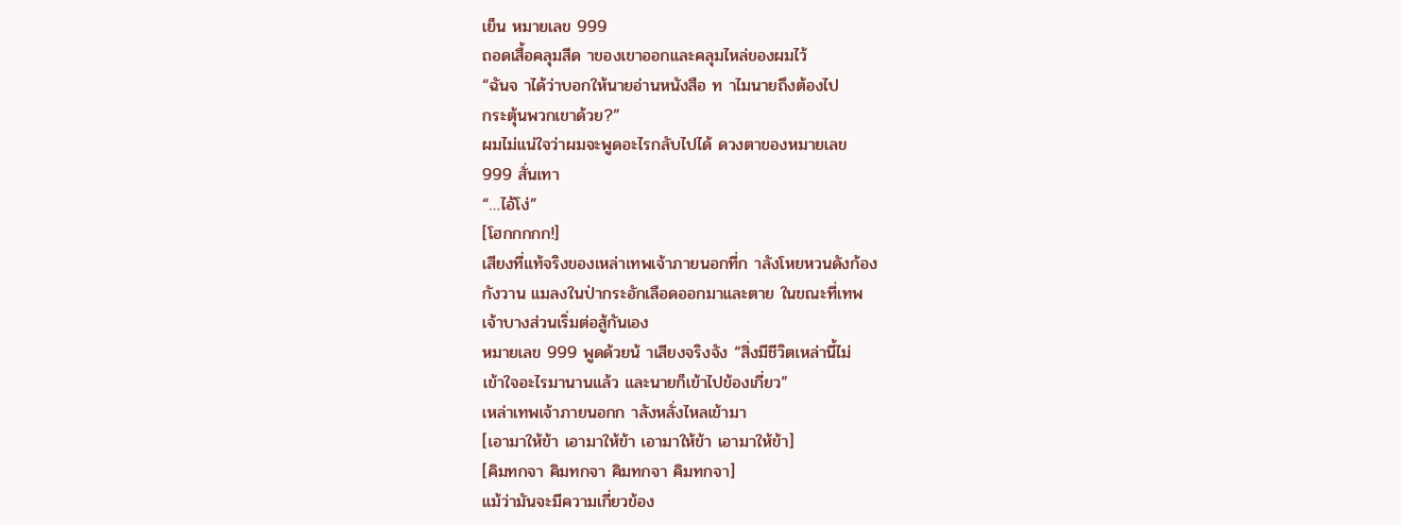เย็น หมายเลข 999
ถอดเสื้อคลุมสีด าของเขาออกและคลุมไหล่ของผมไว้
“ฉันจ าได้ว่าบอกให้นายอ่านหนังสือ ท าไมนายถึงต้องไป
กระตุ้นพวกเขาด้วย?”
ผมไม่แน่ใจว่าผมจะพูดอะไรกลับไปได้ ดวงตาของหมายเลข
999 สั่นเทา
“…ไอ้โง่”
[โฮกกกกก!]
เสียงที่แท้จริงของเหล่าเทพเจ้าภายนอกที่ก าลังโหยหวนดังก้อง
กังวาน แมลงในป่ากระอักเลือดออกมาและตาย ในขณะที่เทพ
เจ้าบางส่วนเริ่มต่อสู้กันเอง
หมายเลข 999 พูดด้วยน้ าเสียงจริงจัง “สิ่งมีชีวิตเหล่านี้ไม่
เข้าใจอะไรมานานแล้ว และนายก็เข้าไปข้องเกี่ยว”
เหล่าเทพเจ้าภายนอกก าลังหลั่งไหลเข้ามา
[เอามาให้ข้า เอามาให้ข้า เอามาให้ข้า เอามาให้ข้า]
[คิมทกจา คิมทกจา คิมทกจา คิมทกจา]
แม้ว่ามันจะมีความเกี่ยวข้อง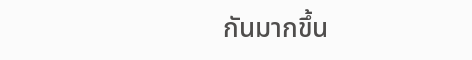กันมากขึ้น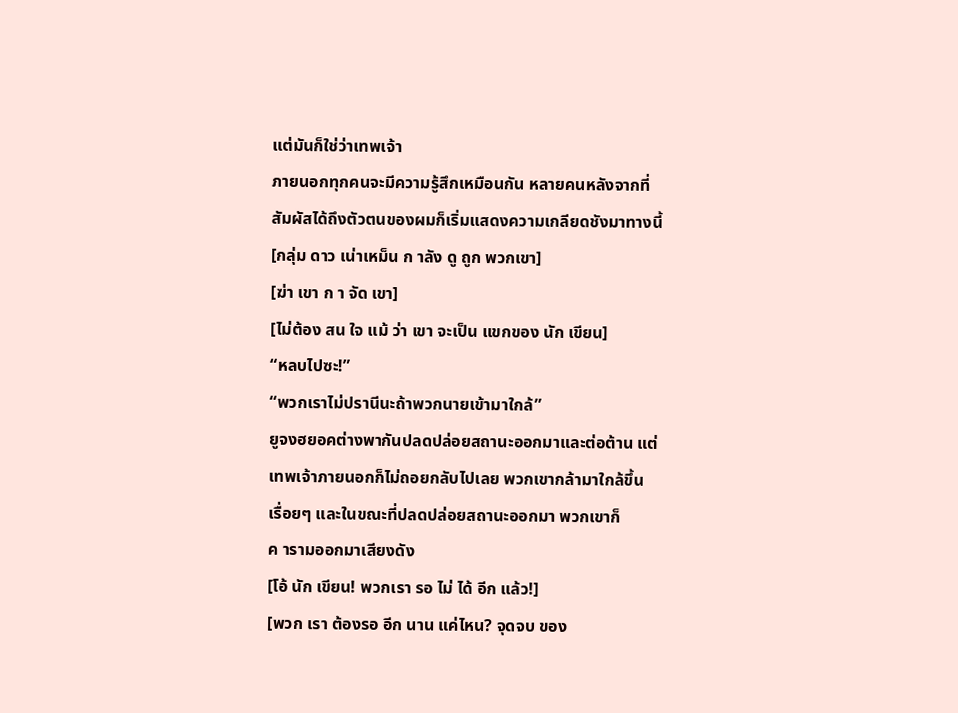แต่มันก็ใช่ว่าเทพเจ้า
ภายนอกทุกคนจะมีความรู้สึกเหมือนกัน หลายคนหลังจากที่
สัมผัสได้ถึงตัวตนของผมก็เริ่มแสดงความเกลียดชังมาทางนี้
[กลุ่ม ดาว เน่าเหม็น ก าลัง ดู ถูก พวกเขา]
[ฆ่า เขา ก า จัด เขา]
[ไม่ต้อง สน ใจ แม้ ว่า เขา จะเป็น แขกของ นัก เขียน]
“หลบไปซะ!”
“พวกเราไม่ปรานีนะถ้าพวกนายเข้ามาใกล้”
ยูจงฮยอคต่างพากันปลดปล่อยสถานะออกมาและต่อต้าน แต่
เทพเจ้าภายนอกก็ไม่ถอยกลับไปเลย พวกเขากล้ามาใกล้ขึ้น
เรื่อยๆ และในขณะที่ปลดปล่อยสถานะออกมา พวกเขาก็
ค ารามออกมาเสียงดัง
[โอ้ นัก เขียน! พวกเรา รอ ไม่ ได้ อีก แล้ว!]
[พวก เรา ต้องรอ อีก นาน แค่ไหน? จุดจบ ของ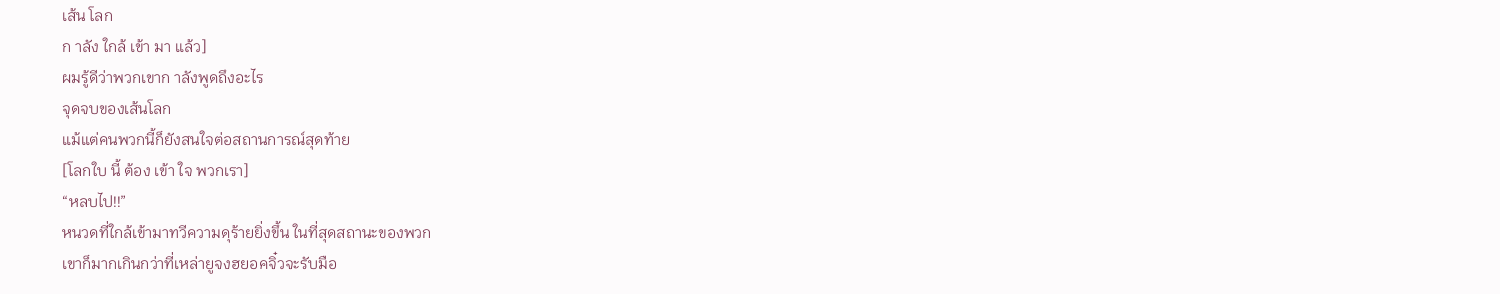เส้น โลก
ก าลัง ใกล้ เข้า มา แล้ว]
ผมรู้ดีว่าพวกเขาก าลังพูดถึงอะไร
จุดจบของเส้นโลก
แม้แต่คนพวกนี้ก็ยังสนใจต่อสถานการณ์สุดท้าย
[โลกใบ นี้ ต้อง เข้า ใจ พวกเรา]
“หลบไป!!”
หนวดที่ใกล้เข้ามาทวีความดุร้ายยิ่งขึ้น ในที่สุดสถานะของพวก
เขาก็มากเกินกว่าที่เหล่ายูจงฮยอคจิ๋วจะรับมือ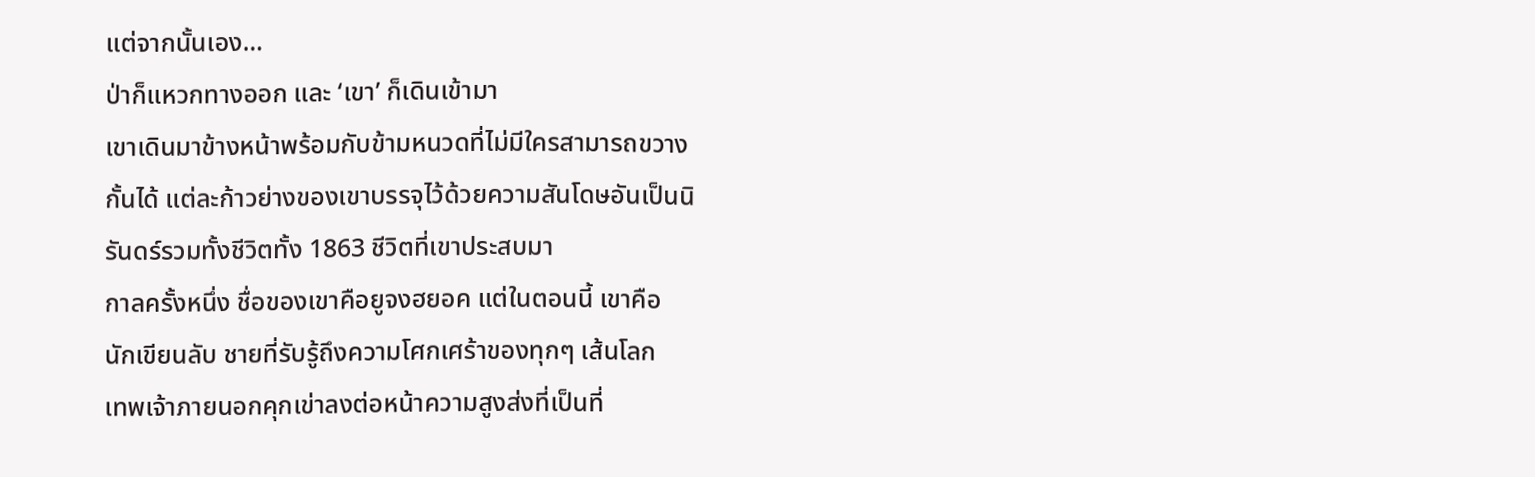แต่จากนั้นเอง…
ป่าก็แหวกทางออก และ ‘เขา’ ก็เดินเข้ามา
เขาเดินมาข้างหน้าพร้อมกับข้ามหนวดที่ไม่มีใครสามารถขวาง
กั้นได้ แต่ละก้าวย่างของเขาบรรจุไว้ด้วยความสันโดษอันเป็นนิ
รันดร์รวมทั้งชีวิตทั้ง 1863 ชีวิตที่เขาประสบมา
กาลครั้งหนึ่ง ชื่อของเขาคือยูจงฮยอค แต่ในตอนนี้ เขาคือ
นักเขียนลับ ชายที่รับรู้ถึงความโศกเศร้าของทุกๆ เส้นโลก
เทพเจ้าภายนอกคุกเข่าลงต่อหน้าความสูงส่งที่เป็นที่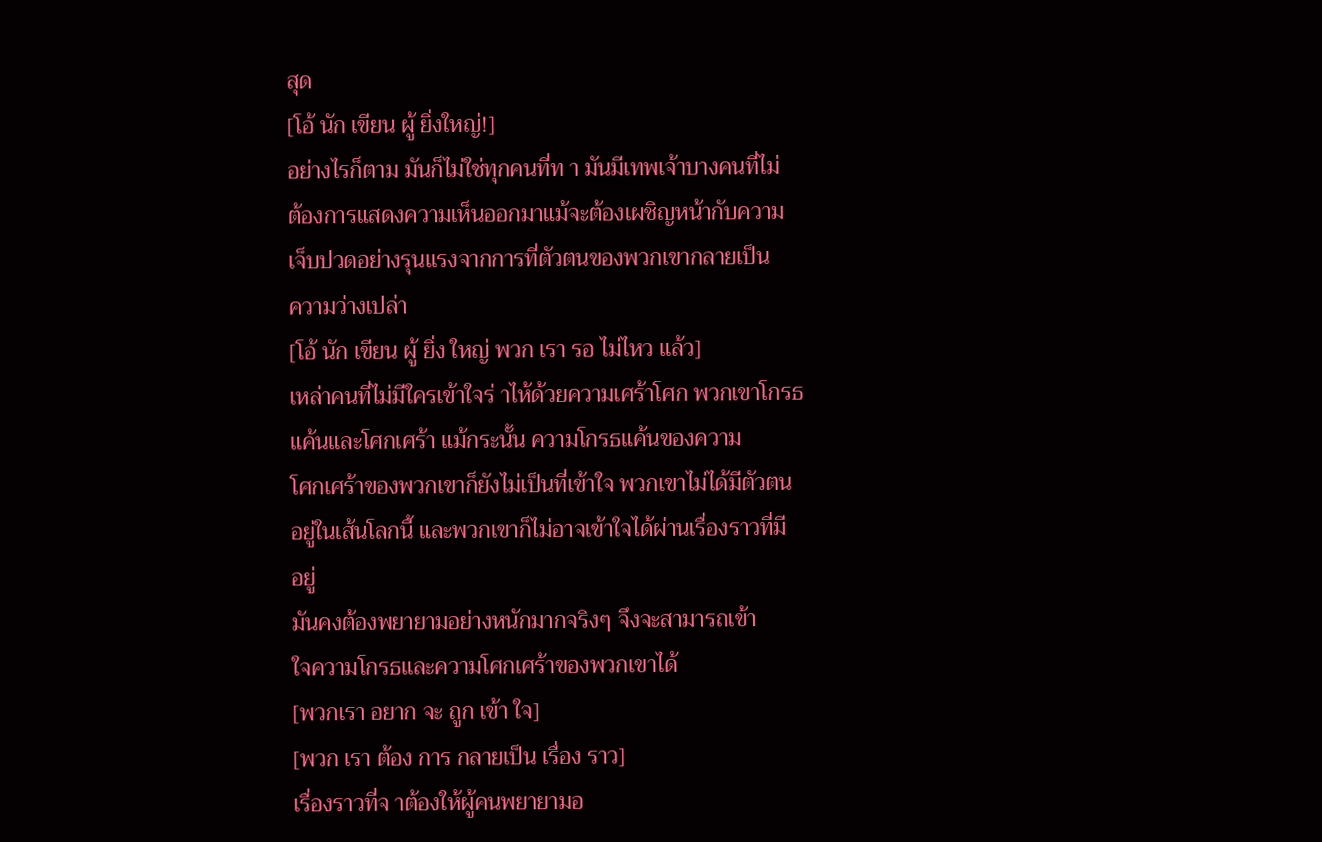สุด
[โอ้ นัก เขียน ผู้ ยิ่งใหญ่!]
อย่างไรก็ตาม มันก็ไม่ใช่ทุกคนที่ท า มันมีเทพเจ้าบางคนที่ไม่
ต้องการแสดงความเห็นออกมาแม้จะต้องเผชิญหน้ากับความ
เจ็บปวดอย่างรุนแรงจากการที่ตัวตนของพวกเขากลายเป็น
ความว่างเปล่า
[โอ้ นัก เขียน ผู้ ยิ่ง ใหญ่ พวก เรา รอ ไม่ไหว แล้ว]
เหล่าคนที่ไม่มีใครเข้าใจร่ าไห้ด้วยความเศร้าโศก พวกเขาโกรธ
แค้นและโศกเศร้า แม้กระนั้น ความโกรธแค้นของความ
โศกเศร้าของพวกเขาก็ยังไม่เป็นที่เข้าใจ พวกเขาไม่ได้มีตัวตน
อยู่ในเส้นโลกนี้ และพวกเขาก็ไม่อาจเข้าใจได้ผ่านเรื่องราวที่มี
อยู่
มันคงต้องพยายามอย่างหนักมากจริงๆ จึงจะสามารถเข้า
ใจความโกรธและความโศกเศร้าของพวกเขาได้
[พวกเรา อยาก จะ ถูก เข้า ใจ]
[พวก เรา ต้อง การ กลายเป็น เรื่อง ราว]
เรื่องราวที่จ าต้องให้ผู้คนพยายามอ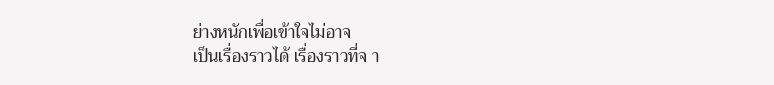ย่างหนักเพื่อเข้าใจไม่อาจ
เป็นเรื่องราวได้ เรื่องราวที่จ า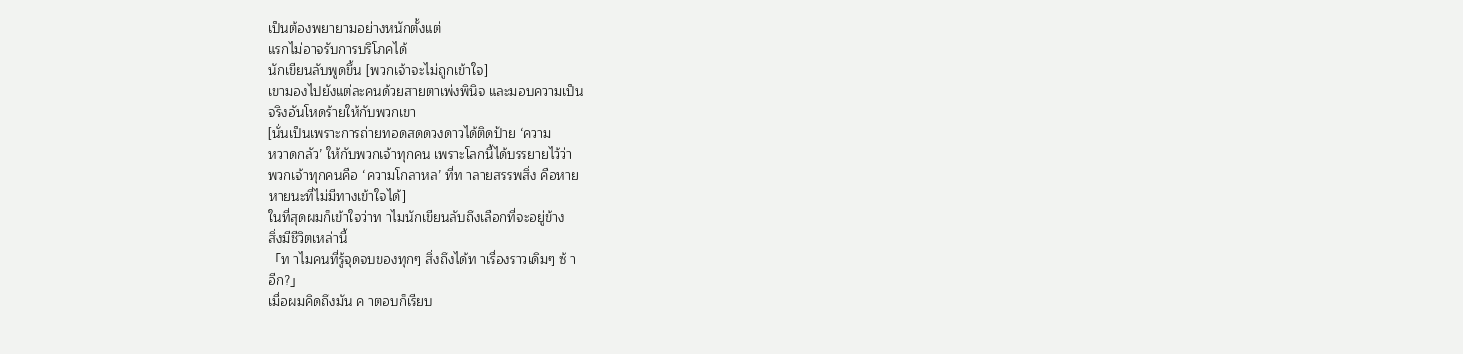เป็นต้องพยายามอย่างหนักตั้งแต่
แรกไม่อาจรับการบริโภคได้
นักเขียนลับพูดขึ้น [พวกเจ้าจะไม่ถูกเข้าใจ]
เขามองไปยังแต่ละคนด้วยสายตาเพ่งพินิจ และมอบความเป็น
จริงอันโหดร้ายให้กับพวกเขา
[นั่นเป็นเพราะการถ่ายทอดสดดวงดาวได้ติดป้าย ‘ความ
หวาดกลัว’ ให้กับพวกเจ้าทุกคน เพราะโลกนี้ได้บรรยายไว้ว่า
พวกเจ้าทุกคนคือ ‘ความโกลาหล’ ที่ท าลายสรรพสิ่ง คือหาย
หายนะที่ไม่มีทางเข้าใจได้]
ในที่สุดผมก็เข้าใจว่าท าไมนักเขียนลับถึงเลือกที่จะอยู่ข้าง
สิ่งมีชีวิตเหล่านี้
「ท าไมคนที่รู้จุดจบของทุกๆ สิ่งถึงได้ท าเรื่องราวเดิมๆ ซ้ า
อีก?」
เมื่อผมคิดถึงมัน ค าตอบก็เรียบ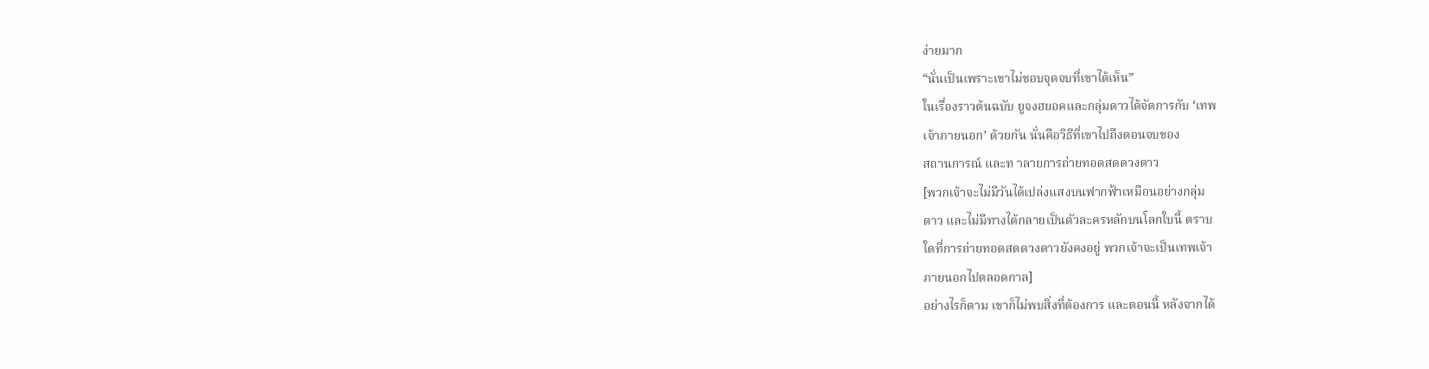ง่ายมาก
“นั่นเป็นเพราะเขาไม่ชอบจุดจบที่เขาได้เห็น”
ในเรื่องราวต้นฉบับ ยูจงฮยอคและกลุ่มดาวได้จัดการกับ ‘เทพ
เจ้าภายนอก’ ด้วยกัน นั่นคือวิธีที่เขาไปถึงตอนจบของ
สถานการณ์ และท าลายการถ่ายทอดสดดวงดาว
[พวกเจ้าจะไม่มีวันได้เปล่งแสงบนฟากฟ้าเหมือนอย่างกลุ่ม
ดาว และไม่มีทางได้กลายเป็นตัวละครหลักบนโลกใบนี้ ตราบ
ใดที่การถ่ายทอดสดดวงดาวยังคงอยู่ พวกเจ้าจะเป็นเทพเจ้า
ภายนอกไปตลอดกาล]
อย่างไรก็ตาม เขาก็ไม่พบสิ่งที่ต้องการ และตอนนี้ หลังจากได้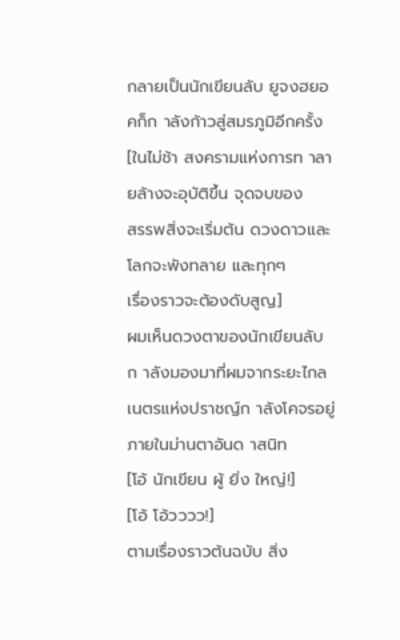กลายเป็นนักเขียนลับ ยูจงฮยอคก็ก าลังก้าวสู่สมรภูมิอีกครั้ง
[ในไม่ช้า สงครามแห่งการท าลายล้างจะอุบัติขึ้น จุดจบของ
สรรพสิ่งจะเริ่มต้น ดวงดาวและโลกจะพังทลาย และทุกๆ
เรื่องราวจะต้องดับสูญ]
ผมเห็นดวงตาของนักเขียนลับก าลังมองมาที่ผมจากระยะไกล
เนตรแห่งปราชญ์ก าลังโคจรอยู่ภายในม่านตาอันด าสนิท
[โอ้ นักเขียน ผู้ ยิ่ง ใหญ่!]
[โอ้ โอ้วววว!]
ตามเรื่องราวต้นฉบับ สิ่ง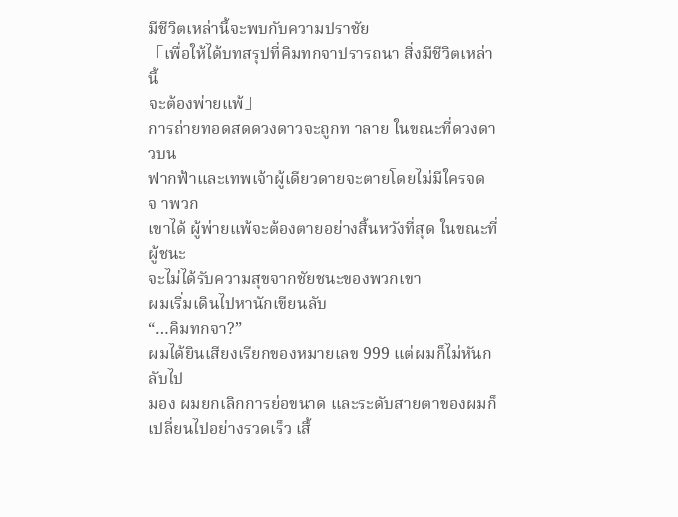มีชีวิตเหล่านี้จะพบกับความปราชัย
「เพื่อให้ได้บทสรุปที่คิมทกจาปรารถนา สิ่งมีชีวิตเหล่านี้
จะต้องพ่ายแพ้」
การถ่ายทอดสดดวงดาวจะถูกท าลาย ในขณะที่ดวงดาวบน
ฟากฟ้าและเทพเจ้าผู้เดียวดายจะตายโดยไม่มีใครจดจ าพวก
เขาได้ ผู้พ่ายแพ้จะต้องตายอย่างสิ้นหวังที่สุด ในขณะที่ผู้ชนะ
จะไม่ได้รับความสุขจากชัยชนะของพวกเขา
ผมเริ่มเดินไปหานักเขียนลับ
“…คิมทกจา?”
ผมได้ยินเสียงเรียกของหมายเลข 999 แต่ผมก็ไม่หันกลับไป
มอง ผมยกเลิกการย่อขนาด และระดับสายตาของผมก็
เปลี่ยนไปอย่างรวดเร็ว เสื้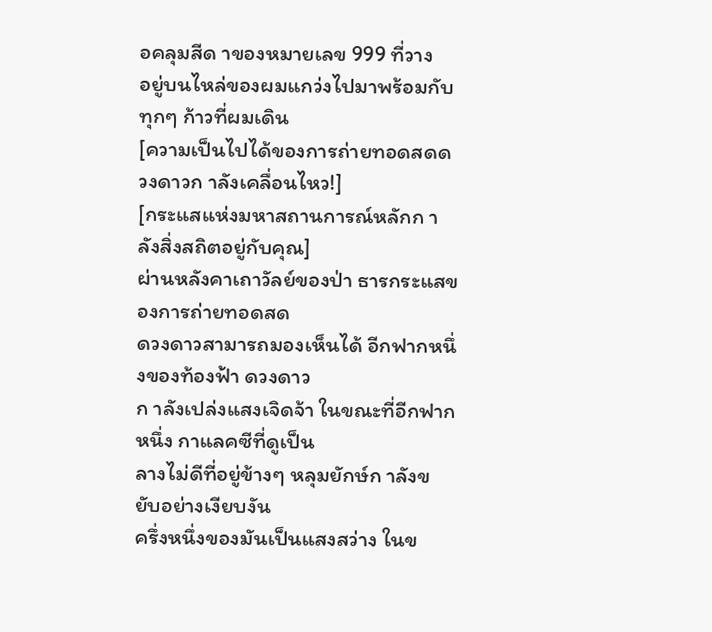อคลุมสีด าของหมายเลข 999 ที่วาง
อยู่บนไหล่ของผมแกว่งไปมาพร้อมกับทุกๆ ก้าวที่ผมเดิน
[ความเป็นไปได้ของการถ่ายทอดสดดวงดาวก าลังเคลื่อนไหว!]
[กระแสแห่งมหาสถานการณ์หลักก าลังสิ่งสถิตอยู่กับคุณ]
ผ่านหลังคาเถาวัลย์ของป่า ธารกระแสของการถ่ายทอดสด
ดวงดาวสามารถมองเห็นได้ อีกฟากหนึ่งของท้องฟ้า ดวงดาว
ก าลังเปล่งแสงเจิดจ้า ในขณะที่อีกฟากหนึ่ง กาแลคซีที่ดูเป็น
ลางไม่ดีที่อยู่ข้างๆ หลุมยักษ์ก าลังขยับอย่างเงียบงัน
ครึ่งหนึ่งของมันเป็นแสงสว่าง ในข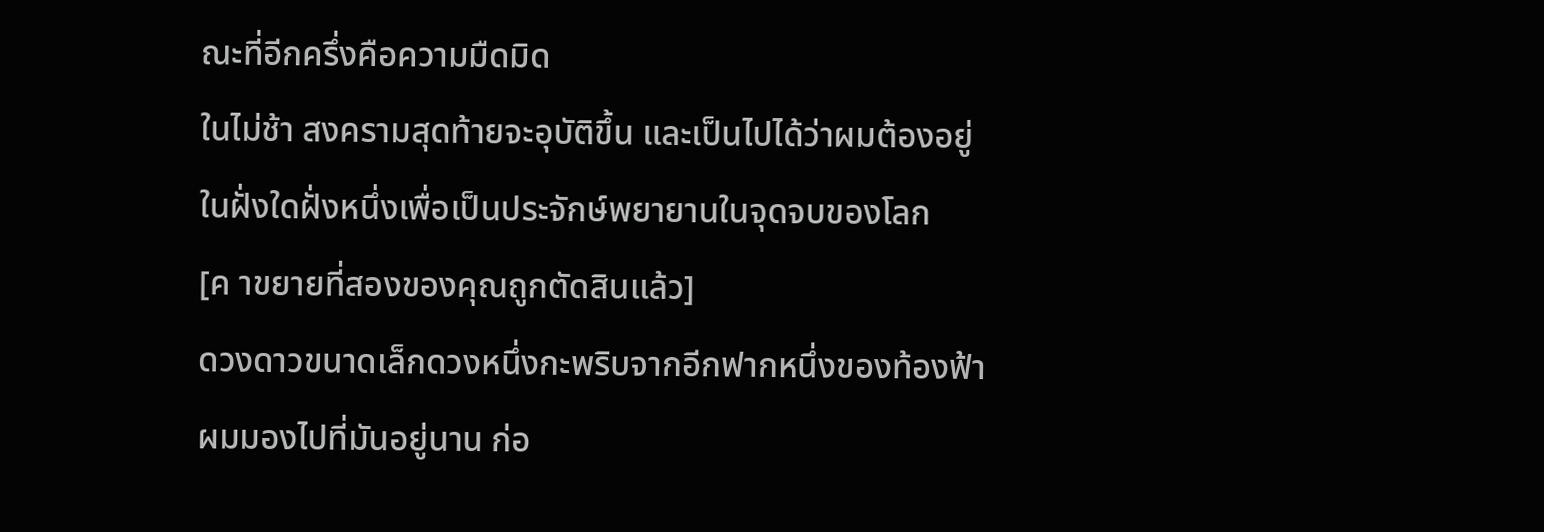ณะที่อีกครึ่งคือความมืดมิด
ในไม่ช้า สงครามสุดท้ายจะอุบัติขึ้น และเป็นไปได้ว่าผมต้องอยู่
ในฝั่งใดฝั่งหนึ่งเพื่อเป็นประจักษ์พยายานในจุดจบของโลก
[ค าขยายที่สองของคุณถูกตัดสินแล้ว]
ดวงดาวขนาดเล็กดวงหนึ่งกะพริบจากอีกฟากหนึ่งของท้องฟ้า
ผมมองไปที่มันอยู่นาน ก่อ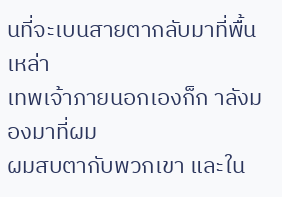นที่จะเบนสายตากลับมาที่พื้น เหล่า
เทพเจ้าภายนอกเองก็ก าลังมองมาที่ผม
ผมสบตากับพวกเขา และใน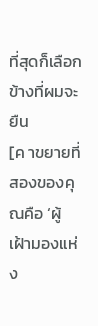ที่สุดก็เลือกข้างที่ผมจะยืน
[ค าขยายที่สองของคุณคือ ‘ผู้เฝ้ามองแห่ง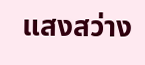แสงสว่าง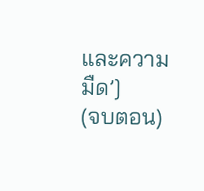และความ
มืด’]
(จบตอน)